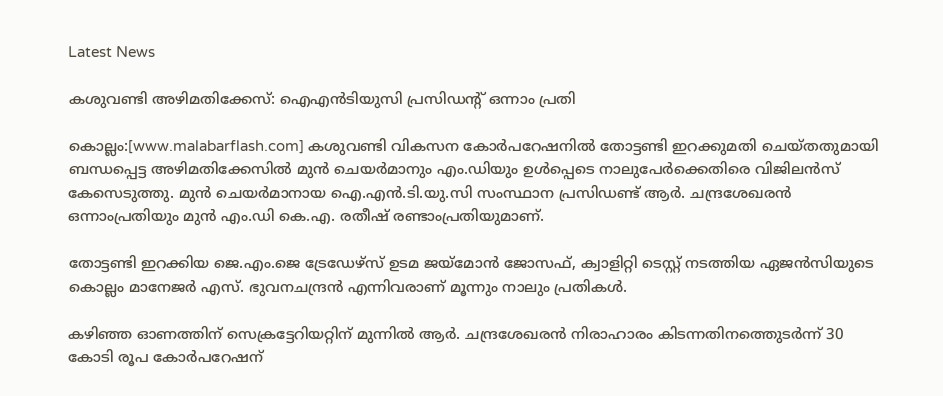Latest News

കശുവണ്ടി അഴിമതിക്കേസ്: ഐഎൻടിയുസി പ്രസിഡന്റ് ഒന്നാം പ്രതി

കൊല്ലം:[www.malabarflash.com] കശുവണ്ടി വികസന കോര്‍പറേഷനില്‍ തോട്ടണ്ടി ഇറക്കുമതി ചെയ്തതുമായി ബന്ധപ്പെട്ട അഴിമതിക്കേസില്‍ മുന്‍ ചെയര്‍മാനും എം.ഡിയും ഉള്‍പ്പെടെ നാലുപേര്‍ക്കെതിരെ വിജിലന്‍സ് കേസെടുത്തു. മുന്‍ ചെയര്‍മാനായ ഐ.എന്‍.ടി.യു.സി സംസ്ഥാന പ്രസിഡണ്ട് ആര്‍. ചന്ദ്രശേഖരന്‍ ഒന്നാംപ്രതിയും മുന്‍ എം.ഡി കെ.എ. രതീഷ് രണ്ടാംപ്രതിയുമാണ്.

തോട്ടണ്ടി ഇറക്കിയ ജെ.എം.ജെ ട്രേഡേഴ്‌സ് ഉടമ ജയ്‌മോന്‍ ജോസഫ്, ക്വാളിറ്റി ടെസ്റ്റ് നടത്തിയ ഏജന്‍സിയുടെ കൊല്ലം മാനേജര്‍ എസ്. ഭുവനചന്ദ്രന്‍ എന്നിവരാണ് മൂന്നും നാലും പ്രതികള്‍.

കഴിഞ്ഞ ഓണത്തിന് സെക്രട്ടേറിയറ്റിന് മുന്നില്‍ ആര്‍. ചന്ദ്രശേഖരന്‍ നിരാഹാരം കിടന്നതിനത്തെുടര്‍ന്ന് 30 കോടി രൂപ കോര്‍പറേഷന്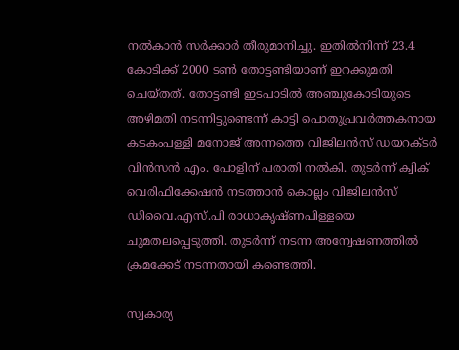നല്‍കാന്‍ സര്‍ക്കാര്‍ തീരുമാനിച്ചു. ഇതില്‍നിന്ന് 23.4 കോടിക്ക് 2000 ടണ്‍ തോട്ടണ്ടിയാണ് ഇറക്കുമതി ചെയ്തത്. തോട്ടണ്ടി ഇടപാടില്‍ അഞ്ചുകോടിയുടെ അഴിമതി നടന്നിട്ടുണ്ടെന്ന് കാട്ടി പൊതുപ്രവര്‍ത്തകനായ കടകംപള്ളി മനോജ് അന്നത്തെ വിജിലന്‍സ് ഡയറക്ടര്‍ വിന്‍സന്‍ എം. പോളിന് പരാതി നല്‍കി. തുടര്‍ന്ന് ക്വിക് വെരിഫിക്കേഷന്‍ നടത്താന്‍ കൊല്ലം വിജിലന്‍സ് ഡിവൈ.എസ്.പി രാധാകൃഷ്ണപിള്ളയെ ചുമതലപ്പെടുത്തി. തുടര്‍ന്ന് നടന്ന അന്വേഷണത്തില്‍ ക്രമക്കേട് നടന്നതായി കണ്ടെത്തി.

സ്വകാര്യ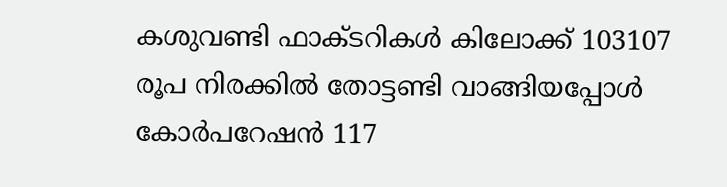കശുവണ്ടി ഫാക്ടറികള്‍ കിലോക്ക് 103107 രൂപ നിരക്കില്‍ തോട്ടണ്ടി വാങ്ങിയപ്പോള്‍ കോര്‍പറേഷന്‍ 117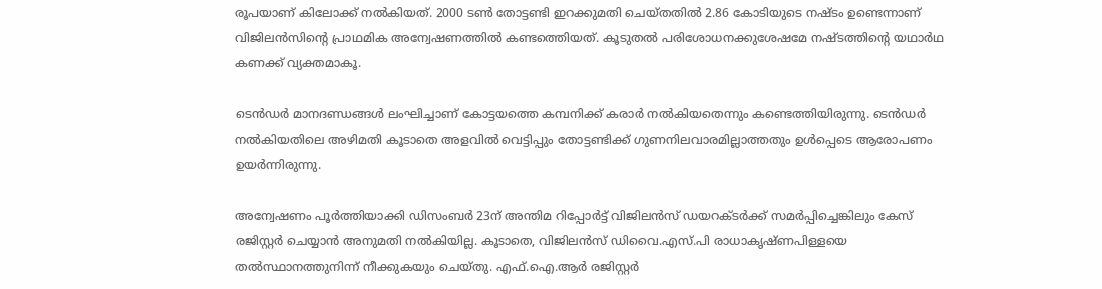രൂപയാണ് കിലോക്ക് നല്‍കിയത്. 2000 ടണ്‍ തോട്ടണ്ടി ഇറക്കുമതി ചെയ്തതില്‍ 2.86 കോടിയുടെ നഷ്ടം ഉണ്ടെന്നാണ് വിജിലന്‍സിന്റെ പ്രാഥമിക അന്വേഷണത്തില്‍ കണ്ടത്തെിയത്. കൂടുതല്‍ പരിശോധനക്കുശേഷമേ നഷ്ടത്തിന്റെ യഥാര്‍ഥ കണക്ക് വ്യക്തമാകൂ.

ടെന്‍ഡര്‍ മാനദണ്ഡങ്ങള്‍ ലംഘിച്ചാണ് കോട്ടയത്തെ കമ്പനിക്ക് കരാര്‍ നല്‍കിയതെന്നും കണ്ടെത്തിയിരുന്നു. ടെന്‍ഡര്‍ നല്‍കിയതിലെ അഴിമതി കൂടാതെ അളവില്‍ വെട്ടിപ്പും തോട്ടണ്ടിക്ക് ഗുണനിലവാരമില്ലാത്തതും ഉള്‍പ്പെടെ ആരോപണം ഉയര്‍ന്നിരുന്നു.

അന്വേഷണം പൂര്‍ത്തിയാക്കി ഡിസംബര്‍ 23ന് അന്തിമ റിപ്പോര്‍ട്ട് വിജിലന്‍സ് ഡയറക്ടര്‍ക്ക് സമര്‍പ്പിച്ചെങ്കിലും കേസ് രജിസ്റ്റര്‍ ചെയ്യാന്‍ അനുമതി നല്‍കിയില്ല. കൂടാതെ, വിജിലന്‍സ് ഡിവൈ.എസ്.പി രാധാകൃഷ്ണപിള്ളയെ തല്‍സ്ഥാനത്തുനിന്ന് നീക്കുകയും ചെയ്തു. എഫ്.ഐ.ആര്‍ രജിസ്റ്റര്‍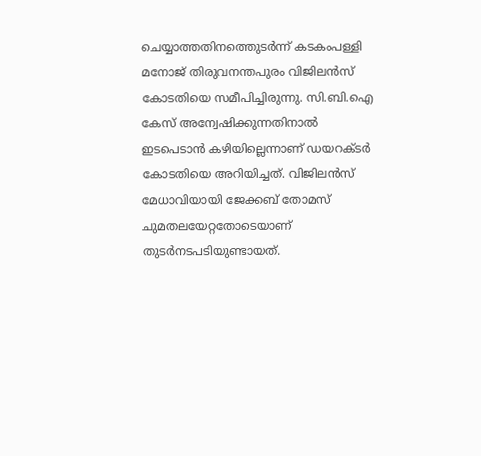ചെയ്യാത്തതിനത്തെുടര്‍ന്ന് കടകംപള്ളി മനോജ് തിരുവനന്തപുരം വിജിലന്‍സ് കോടതിയെ സമീപിച്ചിരുന്നു. സി.ബി.ഐ കേസ് അന്വേഷിക്കുന്നതിനാല്‍ ഇടപെടാന്‍ കഴിയില്ലെന്നാണ് ഡയറക്ടര്‍ കോടതിയെ അറിയിച്ചത്. വിജിലന്‍സ് മേധാവിയായി ജേക്കബ് തോമസ് ചുമതലയേറ്റതോടെയാണ് തുടര്‍നടപടിയുണ്ടായത്‌.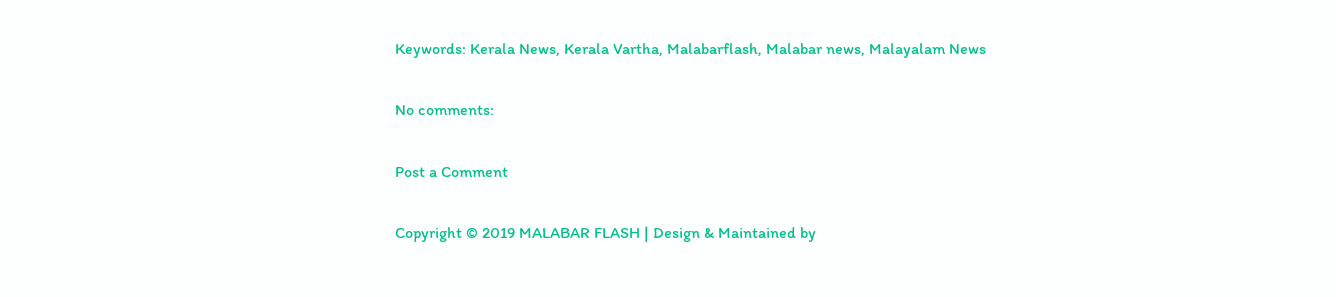Keywords: Kerala News, Kerala Vartha, Malabarflash, Malabar news, Malayalam News

No comments:

Post a Comment

Copyright © 2019 MALABAR FLASH | Design & Maintained by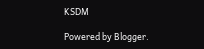KSDM

Powered by Blogger.